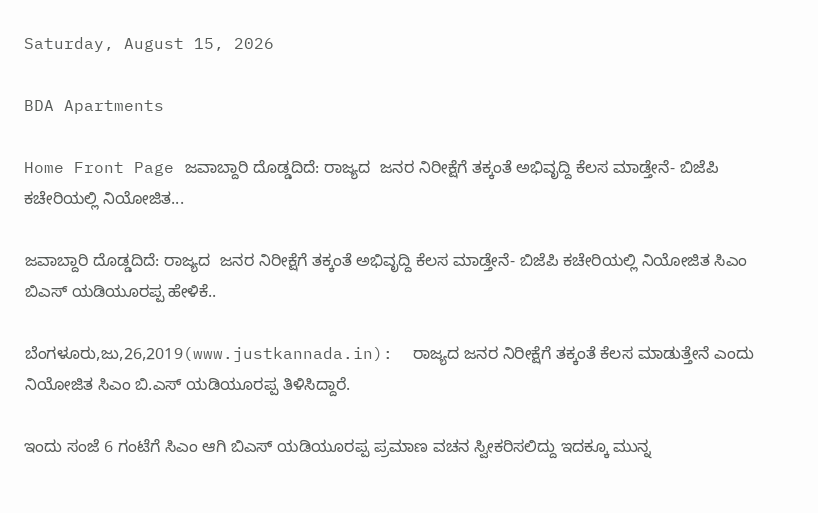Saturday, August 15, 2026

BDA Apartments

Home Front Page ಜವಾಬ್ದಾರಿ ದೊಡ್ಡದಿದೆ: ರಾಜ್ಯದ  ಜನರ ನಿರೀಕ್ಷೆಗೆ ತಕ್ಕಂತೆ ಅಭಿವೃದ್ದಿ ಕೆಲಸ ಮಾಡ್ತೇನೆ- ಬಿಜೆಪಿ ಕಚೇರಿಯಲ್ಲಿ ನಿಯೋಜಿತ...

ಜವಾಬ್ದಾರಿ ದೊಡ್ಡದಿದೆ: ರಾಜ್ಯದ  ಜನರ ನಿರೀಕ್ಷೆಗೆ ತಕ್ಕಂತೆ ಅಭಿವೃದ್ದಿ ಕೆಲಸ ಮಾಡ್ತೇನೆ- ಬಿಜೆಪಿ ಕಚೇರಿಯಲ್ಲಿ ನಿಯೋಜಿತ ಸಿಎಂ ಬಿಎಸ್ ಯಡಿಯೂರಪ್ಪ ಹೇಳಿಕೆ..

ಬೆಂಗಳೂರು,ಜು,26,2019(www.justkannada.in):  ರಾಜ್ಯದ ಜನರ ನಿರೀಕ್ಷೆಗೆ ತಕ್ಕಂತೆ ಕೆಲಸ ಮಾಡುತ್ತೇನೆ ಎಂದು ನಿಯೋಜಿತ ಸಿಎಂ ಬಿ.ಎಸ್ ಯಡಿಯೂರಪ್ಪ ತಿಳಿಸಿದ್ದಾರೆ.

ಇಂದು ಸಂಜೆ 6 ಗಂಟೆಗೆ ಸಿಎಂ ಆಗಿ ಬಿಎಸ್ ಯಡಿಯೂರಪ್ಪ ಪ್ರಮಾಣ ವಚನ ಸ್ವೀಕರಿಸಲಿದ್ದು ಇದಕ್ಕೂ ಮುನ್ನ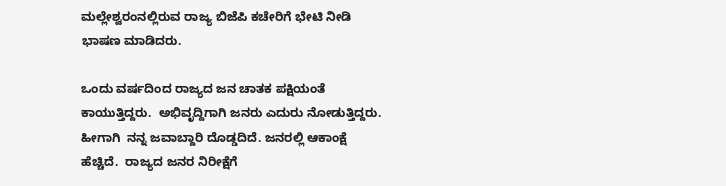ಮಲ್ಲೇಶ್ವರಂನಲ್ಲಿರುವ ರಾಜ್ಯ ಬಿಜೆಪಿ ಕಚೇರಿಗೆ ಭೇಟಿ ನೀಡಿ  ಭಾಷಣ ಮಾಡಿದರು.

ಒಂದು ವರ್ಷದಿಂದ ರಾಜ್ಯದ ಜನ ಚಾತಕ ಪಕ್ಷಿಯಂತೆ  ಕಾಯುತ್ತಿದ್ದರು.  ಅಭಿವೃದ್ದಿಗಾಗಿ ಜನರು ಎದುರು ನೋಡುತ್ತಿದ್ದರು. ಹೀಗಾಗಿ  ನನ್ನ ಜವಾಬ್ದಾರಿ ದೊಡ್ಡದಿದೆ. ಜನರಲ್ಲಿ ಆಕಾಂಕ್ಷೆ ಹೆಚ್ಚಿದೆ.  ರಾಜ್ಯದ ಜನರ ನಿರೀಕ್ಷೆಗೆ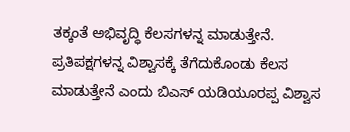ತಕ್ಕಂತೆ ಅಭಿವೃದ್ಧಿ ಕೆಲಸಗಳನ್ನ ಮಾಡುತ್ತೇನೆ.  ಪ್ರತಿಪಕ್ಷಗಳನ್ನ ವಿಶ್ವಾಸಕ್ಕೆ ತೆಗೆದುಕೊಂಡು ಕೆಲಸ ಮಾಡುತ್ತೇನೆ ಎಂದು ಬಿಎಸ್ ಯಡಿಯೂರಪ್ಪ ವಿಶ್ವಾಸ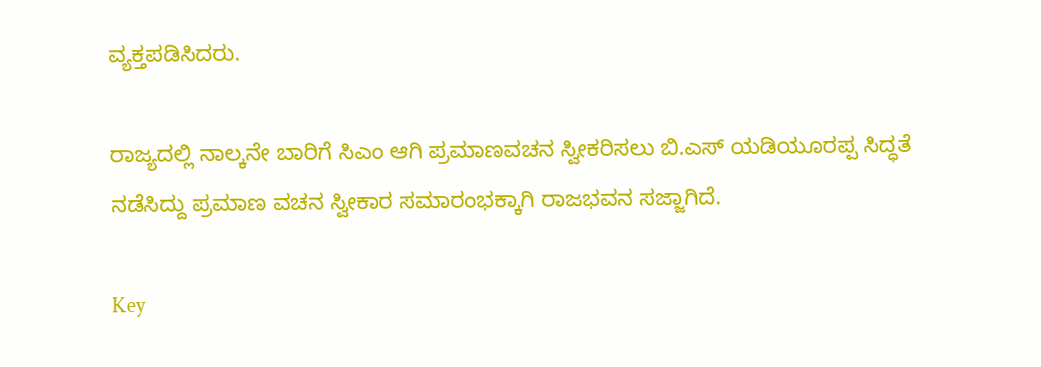ವ್ಯಕ್ತಪಡಿಸಿದರು.

ರಾಜ್ಯದಲ್ಲಿ ನಾಲ್ಕನೇ ಬಾರಿಗೆ ಸಿಎಂ ಆಗಿ ಪ್ರಮಾಣವಚನ ಸ್ವೀಕರಿಸಲು ಬಿ.ಎಸ್ ಯಡಿಯೂರಪ್ಪ ಸಿದ್ಧತೆ ನಡೆಸಿದ್ದು ಪ್ರಮಾಣ ವಚನ ಸ್ವೀಕಾರ ಸಮಾರಂಭಕ್ಕಾಗಿ ರಾಜಭವನ ಸಜ್ಜಾಗಿದೆ.

Key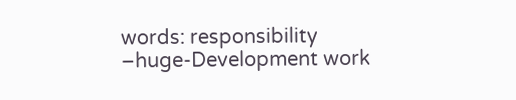words: responsibility –huge-Development work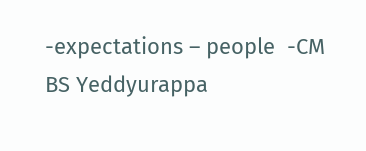-expectations – people  -CM BS Yeddyurappa